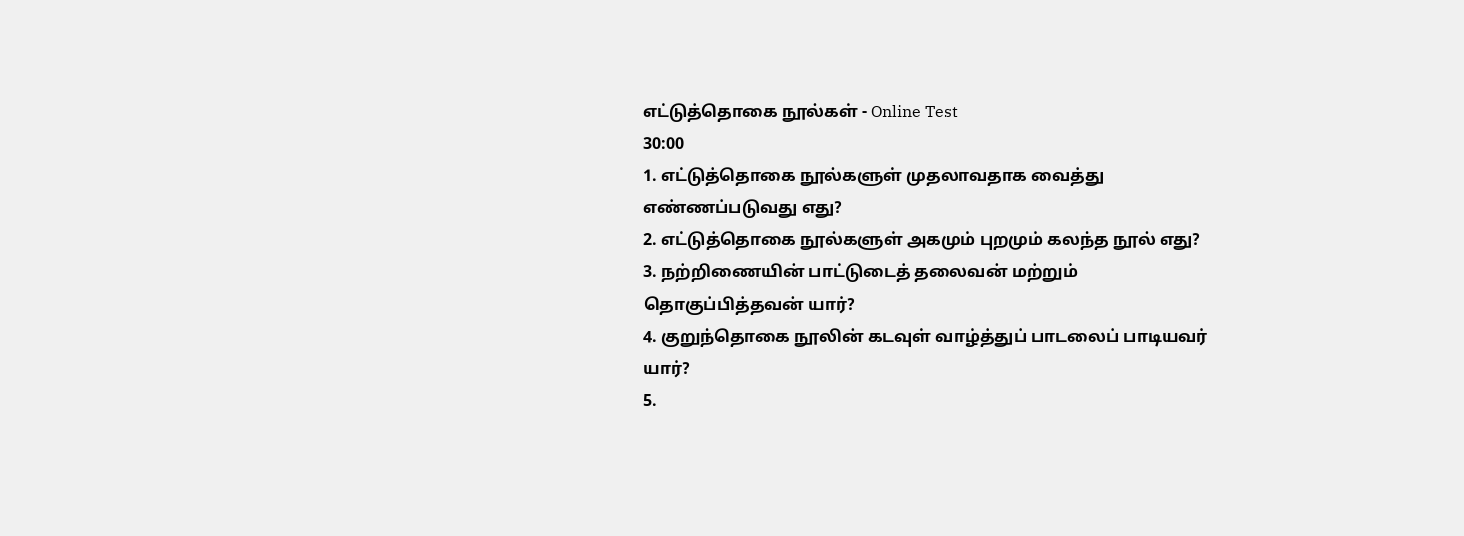எட்டுத்தொகை நூல்கள் - Online Test
30:00
1. எட்டுத்தொகை நூல்களுள் முதலாவதாக வைத்து எண்ணப்படுவது எது?
2. எட்டுத்தொகை நூல்களுள் அகமும் புறமும் கலந்த நூல் எது?
3. நற்றிணையின் பாட்டுடைத் தலைவன் மற்றும் தொகுப்பித்தவன் யார்?
4. குறுந்தொகை நூலின் கடவுள் வாழ்த்துப் பாடலைப் பாடியவர் யார்?
5.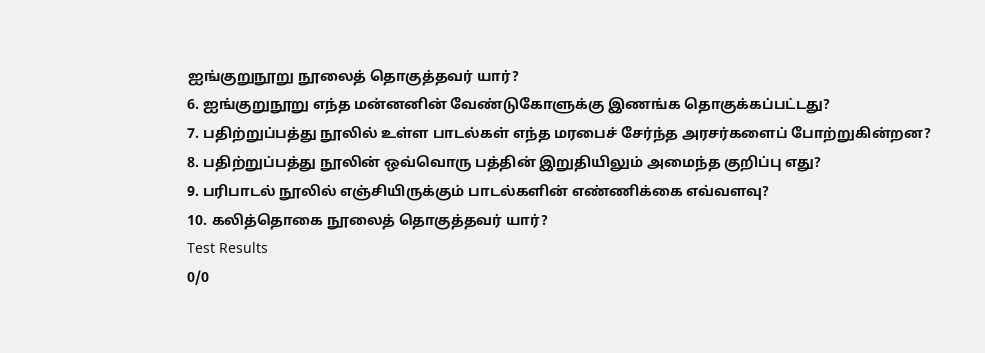ஐங்குறுநூறு நூலைத் தொகுத்தவர் யார்?
6. ஐங்குறுநூறு எந்த மன்னனின் வேண்டுகோளுக்கு இணங்க தொகுக்கப்பட்டது?
7. பதிற்றுப்பத்து நூலில் உள்ள பாடல்கள் எந்த மரபைச் சேர்ந்த அரசர்களைப் போற்றுகின்றன?
8. பதிற்றுப்பத்து நூலின் ஒவ்வொரு பத்தின் இறுதியிலும் அமைந்த குறிப்பு எது?
9. பரிபாடல் நூலில் எஞ்சியிருக்கும் பாடல்களின் எண்ணிக்கை எவ்வளவு?
10. கலித்தொகை நூலைத் தொகுத்தவர் யார்?
Test Results
0/0